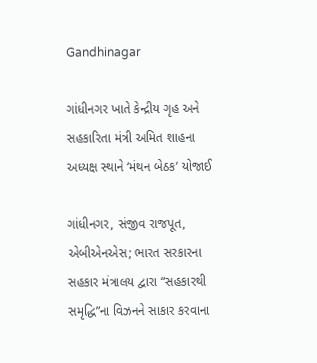Gandhinagar

ગાંધીનગર ખાતે કેન્દ્રીય ગૃહ અને સહકારિતા મંત્રી અમિત શાહના અધ્યક્ષ સ્થાને ‘મંથન બેઠક’ યોજાઈ

ગાંધીનગર, સંજીવ રાજપૂત, એબીએનએસ; ભારત સરકારના સહકાર મંત્રાલય દ્વારા “સહકારથી સમૃદ્ધિ”ના વિઝનને સાકાર કરવાના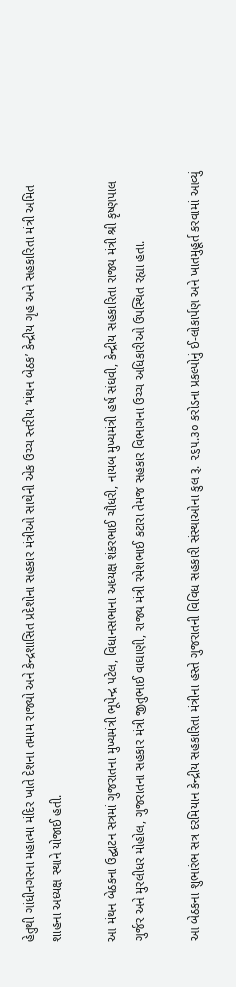હેતુથી ગાંધીનગરના મહાત્મા મંદિર ખાતે દેશના તમામ રાજ્યો અને કેન્દ્રશાસિત પ્રદેશોના સહકાર મંત્રીઓ સાથેની એક ઉચ્ચ સ્તરીય ‘મંથન બેઠક’ કેન્દ્રીય ગૃહ અને સહકારિતા મંત્રી અમિત શાહના અધ્યક્ષ સ્થાને યોજાઈ હતી.

આ મંથન બેઠકના ઉદ્ઘાટન સત્રમાં ગુજરાતના મુખ્યમંત્રી ભૂપેન્દ્ર પટેલ, વિધાનસભાના અધ્યક્ષ શંકરભાઈ ચૌધરી, નાયબ મુખ્યમંત્રી હર્ષ સંઘવી, કેન્દ્રીય સહકારિતા રાજ્ય મંત્રી શ્રી કૃષ્ણપાલ ગુર્જર અને મુરલીધર મોહોલ, ગુજરાતના સહકાર મંત્રી જીતુભાઈ વાઘાણી, રાજ્ય મંત્રી રમેશભાઈ કટારા તેમજ સહકાર વિભાગના ઉચ્ચ અધિકારીઓ ઉપસ્થિત રહ્યા હતા.

આ બેઠકના શુભારંભ સત્ર દરમિયાન કેન્દ્રીય સહકારિતા મંત્રીના હસ્તે ગુજરાતની વિવિધ સહકારી સંસ્થાઓના કુલ રૂ. ૨૬૫.૩૦ કરોડના પ્રકલ્પોનું ઈ-લોકાર્પણ અને ખાતમુહૂર્ત કરવામાં આવ્યું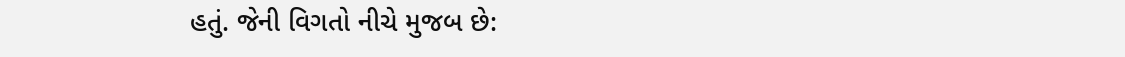હતું. જેની વિગતો નીચે મુજબ છે: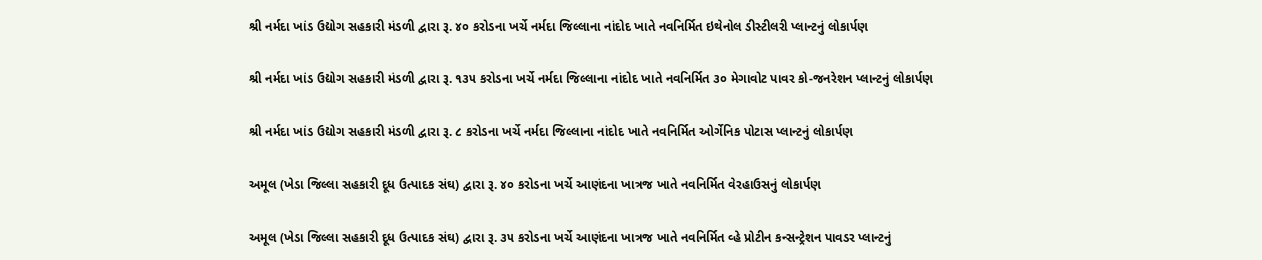શ્રી નર્મદા ખાંડ ઉદ્યોગ સહકારી મંડળી દ્વારા રૂ. ૪૦ કરોડના ખર્ચે નર્મદા જિલ્લાના નાંદોદ ખાતે નવનિર્મિત ઇથેનોલ ડીસ્ટીલરી પ્લાન્ટનું લોકાર્પણ

શ્રી નર્મદા ખાંડ ઉદ્યોગ સહકારી મંડળી દ્વારા રૂ. ૧૩૫ કરોડના ખર્ચે નર્મદા જિલ્લાના નાંદોદ ખાતે નવનિર્મિત ૩૦ મેગાવોટ પાવર કો-જનરેશન પ્લાન્ટનું લોકાર્પણ

શ્રી નર્મદા ખાંડ ઉદ્યોગ સહકારી મંડળી દ્વારા રૂ. ૮ કરોડના ખર્ચે નર્મદા જિલ્લાના નાંદોદ ખાતે નવનિર્મિત ઓર્ગેનિક પોટાસ પ્લાન્ટનું લોકાર્પણ

અમૂલ (ખેડા જિલ્લા સહકારી દૂધ ઉત્પાદક સંઘ) દ્વારા રૂ. ૪૦ કરોડના ખર્ચે આણંદના ખાત્રજ ખાતે નવનિર્મિત વેરહાઉસનું લોકાર્પણ

અમૂલ (ખેડા જિલ્લા સહકારી દૂધ ઉત્પાદક સંઘ) દ્વારા રૂ. ૩૫ કરોડના ખર્ચે આણંદના ખાત્રજ ખાતે નવનિર્મિત વ્હે પ્રોટીન કન્સન્ટ્રેશન પાવડર પ્લાન્ટનું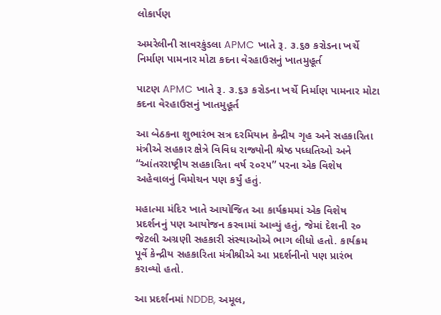લોકાર્પણ

અમરેલીની સાવરકુંડલા APMC ખાતે રૂ. ૩.૬૭ કરોડના ખર્ચે નિર્માણ પામનાર મોટા કદના વેરહાઉસનું ખાતમુહૂર્ત

પાટણ APMC ખાતે રૂ. ૩.૬૩ કરોડના ખર્ચે નિર્માણ પામનાર મોટા કદના વેરહાઉસનું ખાતમુહૂર્ત

આ બેઠકના શુભારંભ સત્ર દરમિયાન કેન્દ્રીય ગૃહ અને સહકારિતા મંત્રીએ સહકાર ક્ષેત્રે વિવિધ રાજ્યોની શ્રેષ્ઠ પધ્ધતિઓ અને “આંતરરાષ્ટ્રીય સહકારિતા વર્ષ ૨૦૨૫” પરના એક વિશેષ અહેવાલનું વિમોચન પણ કર્યું હતું.

મહાત્મા મંદિર ખાતે આયોજિત આ કાર્યક્રમમાં એક વિશેષ પ્રદર્શનનું પણ આયોજન કરવામાં આવ્યું હતું, જેમાં દેશની ૨૦ જેટલી અગ્રણી સહકારી સંસ્થાઓએ ભાગ લીધો હતો. કાર્યક્રમ પૂર્વે કેન્દ્રીય સહકારિતા મંત્રીશ્રીએ આ પ્રદર્શનીનો પણ પ્રારંભ કરાવ્યો હતો.

આ પ્રદર્શનમાં NDDB, અમૂલ,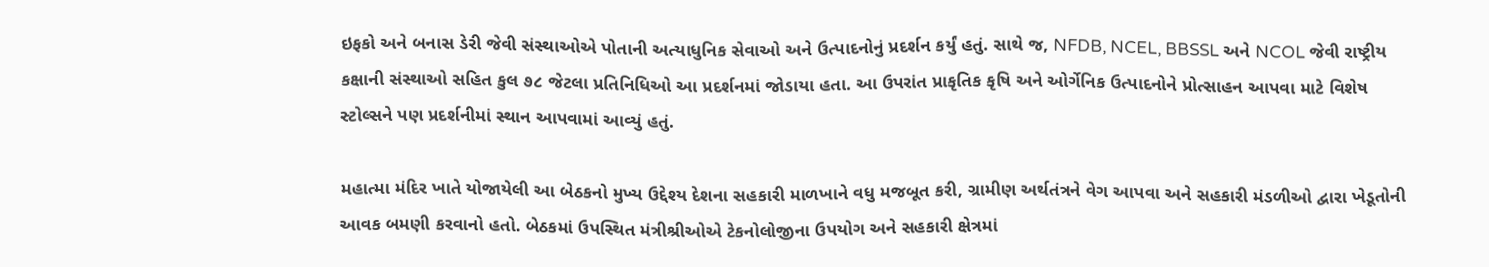ઇફકો અને બનાસ ડેરી જેવી સંસ્થાઓએ પોતાની અત્યાધુનિક સેવાઓ અને ઉત્પાદનોનું પ્રદર્શન કર્યું હતું. સાથે જ, NFDB, NCEL, BBSSL અને NCOL જેવી રાષ્ટ્રીય કક્ષાની સંસ્થાઓ સહિત કુલ ૭૮ જેટલા પ્રતિનિધિઓ આ પ્રદર્શનમાં જોડાયા હતા. આ ઉપરાંત પ્રાકૃતિક કૃષિ અને ઓર્ગેનિક ઉત્પાદનોને પ્રોત્સાહન આપવા માટે વિશેષ સ્ટોલ્સને પણ પ્રદર્શનીમાં સ્થાન આપવામાં આવ્યું હતું.

મહાત્મા મંદિર ખાતે યોજાયેલી આ બેઠકનો મુખ્ય ઉદ્દેશ્ય દેશના સહકારી માળખાને વધુ મજબૂત કરી, ગ્રામીણ અર્થતંત્રને વેગ આપવા અને સહકારી મંડળીઓ દ્વારા ખેડૂતોની આવક બમણી કરવાનો હતો. બેઠકમાં ઉપસ્થિત મંત્રીશ્રીઓએ ટેકનોલોજીના ઉપયોગ અને સહકારી ક્ષેત્રમાં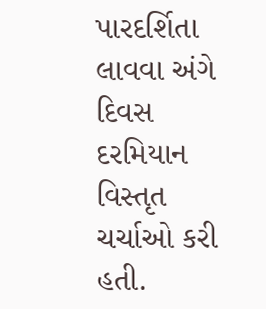પારદર્શિતા લાવવા અંગે દિવસ દરમિયાન વિસ્તૃત ચર્ચાઓ કરી હતી.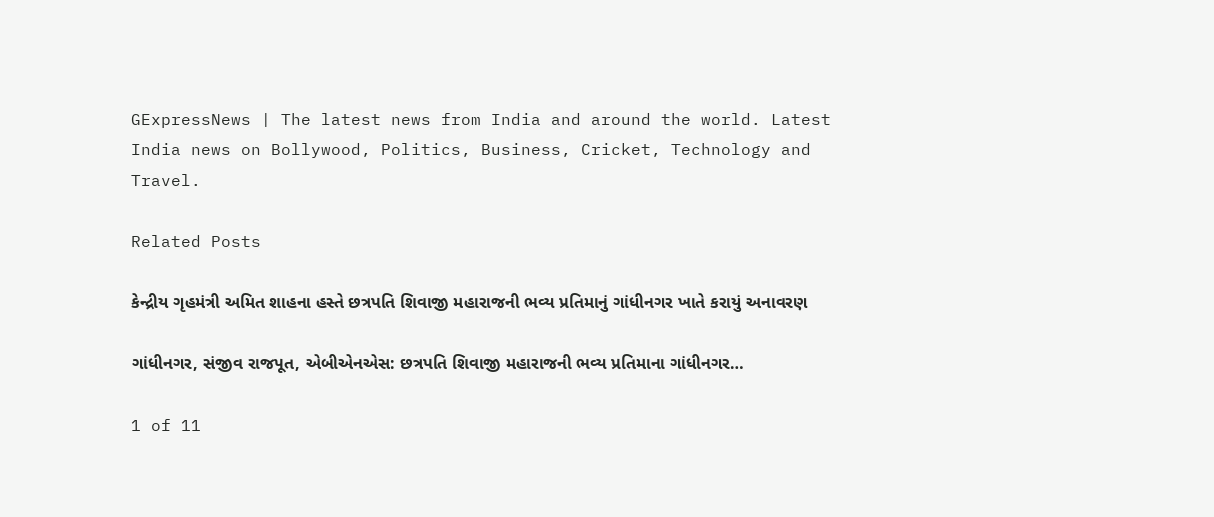GExpressNews | The latest news from India and around the world. Latest India news on Bollywood, Politics, Business, Cricket, Technology and Travel.

Related Posts

કેન્દ્રીય ગૃહમંત્રી અમિત શાહના હસ્તે છત્રપતિ શિવાજી મહારાજની ભવ્ય પ્રતિમાનું ગાંધીનગર ખાતે કરાયું અનાવરણ

ગાંધીનગર, સંજીવ રાજપૂત, એબીએનએસ: છત્રપતિ શિવાજી મહારાજની ભવ્ય પ્રતિમાના ગાંધીનગર…

1 of 11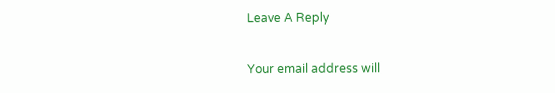Leave A Reply

Your email address will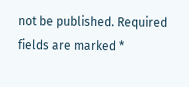not be published. Required fields are marked *